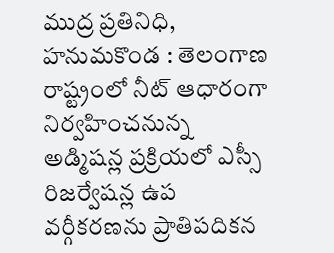ముద్ర ప్రతినిధి, హనుమకొండ : తెలంగాణ రాష్ట్రంలో నీట్ ఆధారంగా నిర్వహించనున్న అడ్మిషన్ల ప్రక్రియలో ఎస్సీ రిజర్వేషన్ల ఉప వర్గీకరణను ప్రాతిపదికన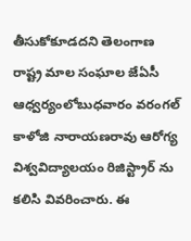తీసుకోకూడదని తెలంగాణ రాష్ట్ర మాల సంఘాల జేఏసీ ఆధ్వర్యంలోబుధవారం వరంగల్ కాళోజి నారాయణరావు ఆరోగ్య విశ్వవిద్యాలయం రిజిస్ట్రార్ ను కలిసి వివరించారు. ఈ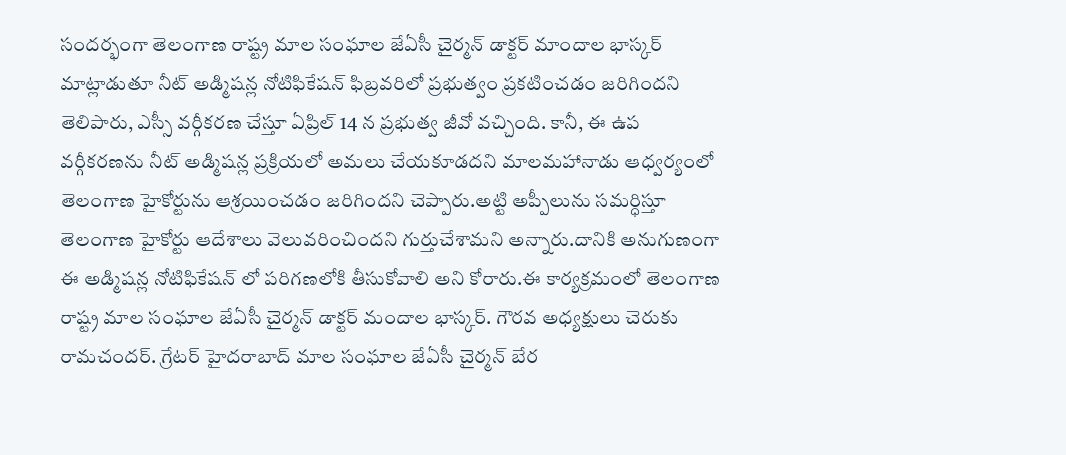సందర్భంగా తెలంగాణ రాష్ట్ర మాల సంఘాల జేఏసీ చైర్మన్ డాక్టర్ మాందాల భాస్కర్ మాట్లాడుతూ నీట్ అడ్మిషన్ల నోటిఫికేషన్ ఫిబ్రవరిలో ప్రభుత్వం ప్రకటించడం జరిగిందని తెలిపారు, ఎస్సీ వర్గీకరణ చేస్తూ ఏప్రిల్ 14 న ప్రభుత్వ జీవో వచ్చింది. కానీ, ఈ ఉప వర్గీకరణను నీట్ అడ్మిషన్ల ప్రక్రియలో అమలు చేయకూడదని మాలమహానాడు ఆధ్వర్యంలో తెలంగాణ హైకోర్టును ఆశ్రయించడం జరిగిందని చెప్పారు.అట్టి అప్పీలును సమర్ధిస్తూ తెలంగాణ హైకోర్టు ఆదేశాలు వెలువరించిందని గుర్తుచేశామని అన్నారు.దానికి అనుగుణంగా ఈ అడ్మిషన్ల నోటిఫికేషన్ లో పరిగణలోకి తీసుకోవాలి అని కోరారు.ఈ కార్యక్రమంలో తెలంగాణ రాష్ట్ర మాల సంఘాల జేఏసీ చైర్మన్ డాక్టర్ మందాల భాస్కర్. గౌరవ అధ్యక్షులు చెరుకు రామచందర్. గ్రేటర్ హైదరాబాద్ మాల సంఘాల జేఏసీ చైర్మన్ బేర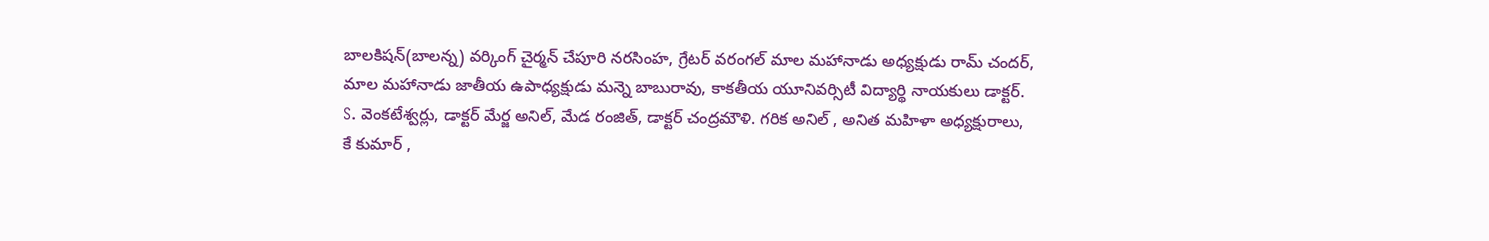బాలకిషన్(బాలన్న) వర్కింగ్ చైర్మన్ చేపూరి నరసింహ, గ్రేటర్ వరంగల్ మాల మహానాడు అధ్యక్షుడు రామ్ చందర్, మాల మహానాడు జాతీయ ఉపాధ్యక్షుడు మన్నె బాబురావు, కాకతీయ యూనివర్సిటీ విద్యార్థి నాయకులు డాక్టర్. S. వెంకటేశ్వర్లు, డాక్టర్ మేర్జ అనిల్, మేడ రంజిత్, డాక్టర్ చంద్రమౌళి. గరిక అనిల్ , అనిత మహిళా అధ్యక్షురాలు, కే కుమార్ ,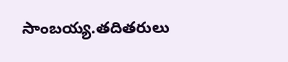సాంబయ్య.తదితరులు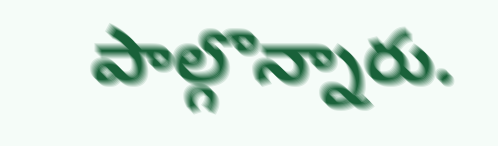పాల్గొన్నారు.